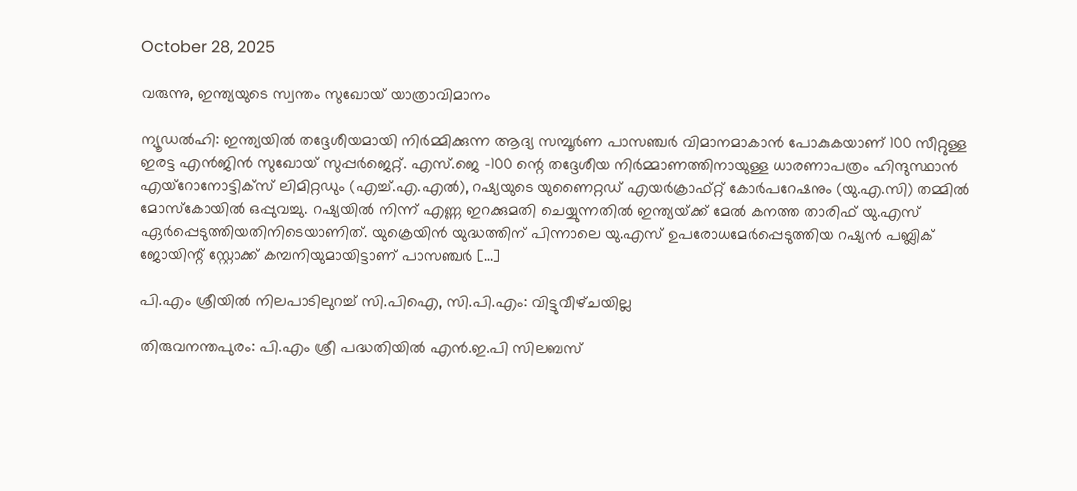October 28, 2025

വരുന്നു, ഇന്ത്യയുടെ സ്വന്തം സുഖോയ് യാത്രാവിമാനം

ന്യൂഡൽഹി: ഇന്ത്യയിൽ തദ്ദേശീയമായി നി‌ർമ്മിക്കുന്ന ആദ്യ സമ്പൂർണ പാസഞ്ചർ വിമാനമാകാൻ പോകുകയാണ് 100 സീറ്റുള്ള ഇരട്ട എൻജിൻ സുഖോയ് സുപ്പർജെറ്റ്. എസ്.ജെ -100 ന്റെ തദ്ദേശീയ നിർമ്മാണത്തിനായുള്ള ധാരണാപത്രം ഹിന്ദുസ്ഥാൻ എയ്റോനോട്ടിക്‌സ് ലിമിറ്റഡും (എച്ച്.എ.എൽ), റഷ്യയുടെ യുണൈറ്റഡ് എയർക്രാഫ്റ്റ് കോർപറേഷനും (യു.എ.സി) തമ്മിൽ മോസ്‌കോയിൽ ഒപ്പുവച്ചു. റഷ്യയിൽ നിന്ന് എണ്ണ ഇറക്കുമതി ചെയ്യുന്നതിൽ ഇന്ത്യയ്‌ക്ക് മേൽ കനത്ത താരിഫ് യു.എസ് ഏർപ്പെടുത്തിയതിനിടെയാണിത്. യുക്രെയിൻ യുദ്ധത്തിന് പിന്നാലെ യു.എസ് ഉപരോധമേർപ്പെടുത്തിയ റഷ്യൻ പബ്ലിക് ജോയിന്റ് സ്റ്റോക്ക് കമ്പനിയുമായിട്ടാണ് പാസഞ്ചർ […]

പി.എം ശ്രീയിൽ നിലപാടിലുറച്ച് സി.പിഐ, സി.പി.എം: വിട്ടുവീഴ്‌ചയില്ല

തിരുവനന്തപുരം: പി.എം ശ്രീ പദ്ധതിയിൽ എൻ.ഇ.പി സിലബസ്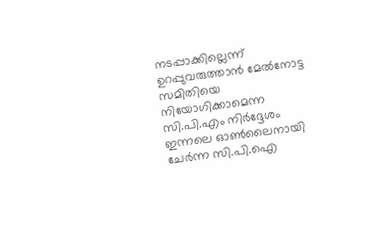നടപ്പാക്കില്ലെന്ന് ഉറപ്പുവരുത്താൻ മേൽനോട്ട സമിതിയെ നിയോഗിക്കാമെന്ന സി.പി.എം നിർദ്ദേശം ഇന്നലെ ഓൺലൈനായി ചേർന്ന സി.പി.ഐ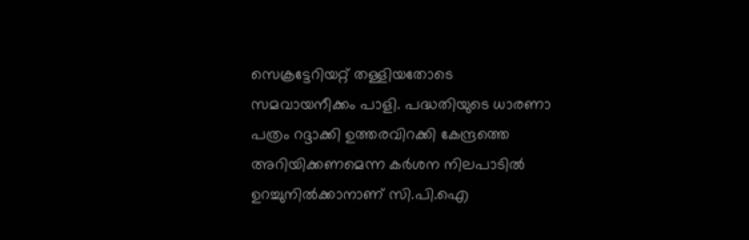സെക്രട്ടേറിയറ്റ് തള്ളിയതോടെ സമവായനീക്കം പാളി. പദ്ധതിയുടെ ധാരണാ പത്രം റദ്ദാക്കി ഉത്തരവിറക്കി കേന്ദ്രത്തെ അറിയിക്കണമെന്ന കർശന നിലപാടിൽ ഉറച്ചുനിൽക്കാനാണ് സി.പി.ഐ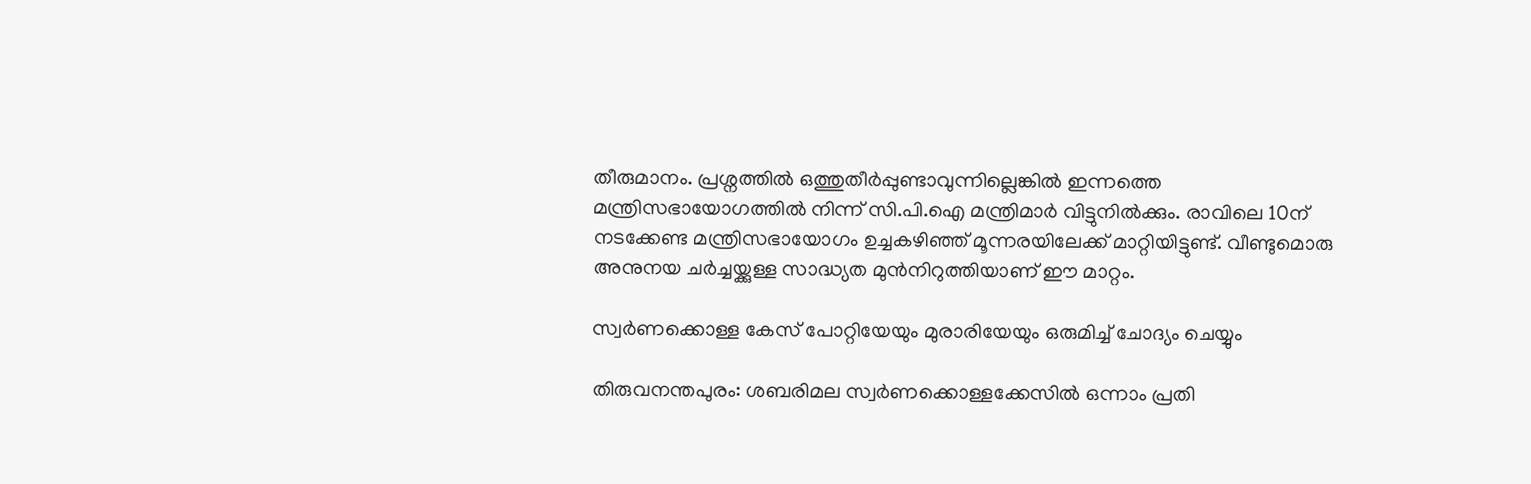തീരുമാനം. പ്രശ്നത്തിൽ ഒത്തുതീർപ്പുണ്ടാവുന്നില്ലെങ്കിൽ ഇന്നത്തെ മന്ത്രിസഭായോഗത്തിൽ നിന്ന് സി.പി.ഐ മന്ത്രിമാർ വിട്ടുനിൽക്കും. രാവിലെ 10ന് നടക്കേണ്ട മന്ത്രിസഭായോഗം ഉച്ചകഴിഞ്ഞ് മൂന്നരയിലേക്ക് മാറ്റിയിട്ടുണ്ട്. വീണ്ടുമൊരു അനുനയ ചർച്ചയ്ക്കുള്ള സാദ്ധ്യത മുൻനിറുത്തിയാണ് ഈ മാറ്റം.

സ്വർണക്കൊള്ള കേസ് പോറ്റിയേയും മുരാരിയേയും ഒരുമിച്ച് ചോദ്യം ചെയ്യും

തിരുവനന്തപുരം: ശബരിമല സ്വർണക്കൊള്ളക്കേസിൽ ഒന്നാം പ്രതി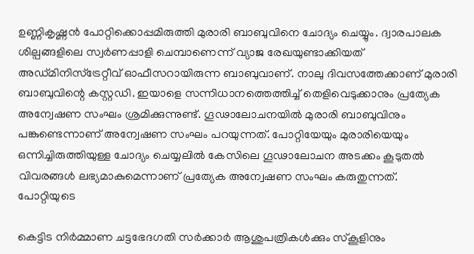ഉണ്ണികൃഷ്ണൻ പോറ്റിക്കൊപ്പമിരുത്തി മുരാരി ബാബുവിനെ ചോദ്യം ചെയ്യും. ദ്വാരപാലക ശില്പങ്ങളിലെ സ്വർണപ്പാളി ചെമ്പാണെന്ന് വ്യാജ രേഖയുണ്ടാക്കിയത് അഡ്മിനിസ്ട്രേറ്റീവ് ഓഫീസറായിരുന്ന ബാബുവാണ്. നാലു ദിവസത്തേക്കാണ് മുരാരി ബാബുവിന്റെ കസ്റ്റഡി. ഇയാളെ സന്നിധാനത്തെത്തിച്ച് തെളിവെടുക്കാനും പ്രത്യേക അന്വേഷണ സംഘം ശ്രമിക്കുന്നുണ്ട്. ഗൂഢാലോചനയിൽ മുരാരി ബാബുവിനും പങ്കുണ്ടെന്നാണ് അന്വേഷണ സംഘം പറയുന്നത്. പോറ്റിയേയും മുരാരിയെയും ഒന്നിച്ചിരുത്തിയുള്ള ചോദ്യം ചെയ്യലിൽ കേസിലെ ഗൂഢാലോചന അടക്കം കൂടുതൽ വിവരങ്ങൾ ലഭ്യമാകുമെന്നാണ് പ്രത്യേക അന്വേഷണ സംഘം കരുതുന്നത്. പോറ്റിയുടെ

കെട്ടിട നിർമ്മാണ ചട്ടഭേദഗതി സർക്കാർ ആശുപത്രികൾക്കും സ്കൂളിനും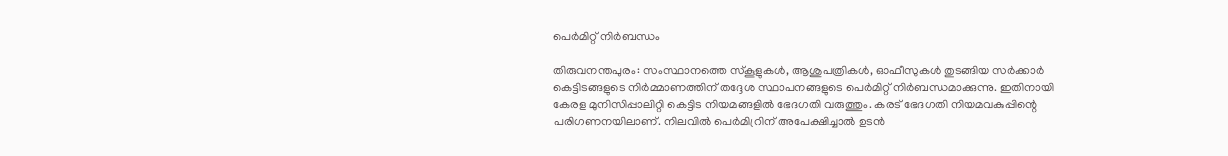പെർമിറ്റ് നിർബന്ധം

തിരുവനന്തപുരം: സംസ്ഥാനത്തെ സ്‌കൂളുകൾ, ആശുപത്രികൾ, ഓഫീസുകൾ തുടങ്ങിയ സർക്കാർ കെട്ടിടങ്ങളുടെ നിർമ്മാണത്തിന് തദ്ദേശ സ്ഥാപനങ്ങളുടെ പെർമിറ്റ് നിർബന്ധമാക്കുന്നു. ഇതിനായി കേരള മുനിസിപ്പാലിറ്റി കെട്ടിട നിയമങ്ങളിൽ ഭേദഗതി വരുത്തും. കരട് ഭേദഗതി നിയമവകുപ്പിന്റെ പരിഗണനയിലാണ്. നിലവിൽ പെർമിറ്രിന് അപേക്ഷിച്ചാൽ ഉടൻ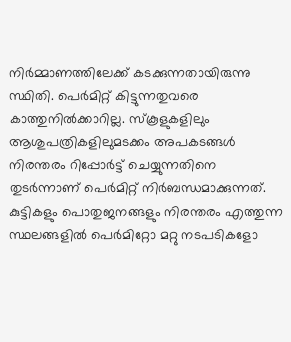നിർമ്മാണത്തിലേക്ക് കടക്കുന്നതായിരുന്നു സ്ഥിതി. പെർമിറ്റ് കിട്ടുന്നതുവരെ കാത്തുനിൽക്കാറില്ല. സ്കൂളുകളിലും ആശുപത്രികളിലുമടക്കം അപകടങ്ങൾ നിരന്തരം റിപ്പോർട്ട് ചെയ്യുന്നതിനെ തുടർന്നാണ് പെർമിറ്റ് നിർബന്ധമാക്കുന്നത്. കുട്ടികളും പൊതുജനങ്ങളും നിരന്തരം എത്തുന്ന സ്ഥലങ്ങളിൽ പെർമിറ്റോ മറ്റു നടപടികളോ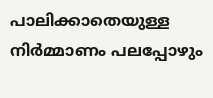പാലിക്കാതെയുള്ള നിർമ്മാണം പലപ്പോഴും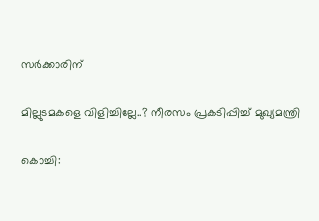സർക്കാരിന്

മില്ലുടമകളെ വിളിച്ചില്ലേ..? നീരസം പ്രകടിപ്പിച്ച് മുഖ്യമന്ത്രി

കൊച്ചി: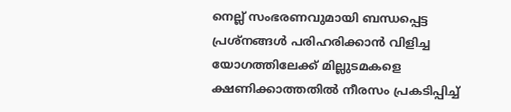നെല്ല് സംഭരണവുമായി ബന്ധപ്പെട്ട പ്രശ്‌നങ്ങൾ പരിഹരിക്കാൻ വിളിച്ച യോഗത്തിലേക്ക് മില്ലുടമകളെ ക്ഷണിക്കാത്തതിൽ നീരസം പ്രകടിപ്പിച്ച്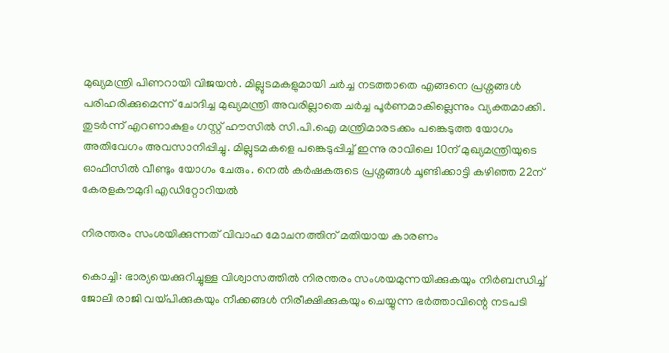മുഖ്യമന്ത്രി പിണറായി വിജയൻ. മില്ലുടമകളുമായി ചർച്ച നടത്താതെ എങ്ങനെ പ്രശ്നങ്ങൾ പരിഹരിക്കുമെന്ന് ചോദിച്ച മുഖ്യമന്ത്രി അവരില്ലാതെ ചർച്ച പൂർണമാകില്ലെന്നും വ്യക്തമാക്കി. തുടർന്ന് എറണാകുളം ഗസ്റ്റ് ഹൗസിൽ സി.പി.ഐ മന്ത്രിമാരടക്കം പങ്കെടുത്ത യോഗം അതിവേഗം അവസാനിപ്പിച്ചു. മില്ലുടമകളെ പങ്കെടുപ്പിച്ച് ഇന്നു രാവിലെ 10ന് മുഖ്യമന്ത്രിയുടെ ഓഫീസിൽ വീണ്ടും യോഗം ചേരും. നെൽ കർഷകരുടെ പ്രശ്നങ്ങൾ ചൂണ്ടിക്കാട്ടി കഴിഞ്ഞ 22ന് കേരളകൗമുദി എഡിറ്റോറിയൽ

നിരന്തരം സംശയിക്കുന്നത് വിവാഹ മോചനത്തിന് മതിയായ കാരണം

കൊച്ചി: ഭാര്യയെക്കുറിച്ചുള്ള വിശ്വാസത്തിൽ നിരന്തരം സംശയമുന്നയിക്കുകയും നിർബന്ധിച്ച് ജോലി രാജി വയ്പിക്കുകയും നീക്കങ്ങൾ നിരീക്ഷിക്കുകയും ചെയ്യുന്ന ഭർത്താവിന്റെ നടപടി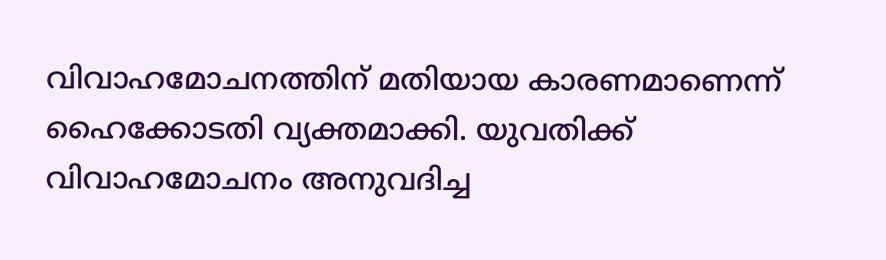വിവാഹമോചനത്തിന് മതിയായ കാരണമാണെന്ന് ഹൈക്കോടതി വ്യക്തമാക്കി. യുവതിക്ക് വിവാഹമോചനം അനുവദിച്ച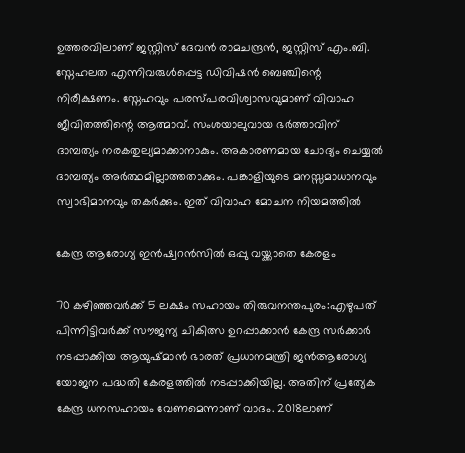ഉത്തരവിലാണ് ജസ്റ്റിസ് ദേവൻ രാമചന്ദ്രൻ, ജസ്റ്റിസ് എം.ബി. സ്നേഹലത എന്നിവരുൾപ്പെട്ട ഡിവിഷൻ ബെഞ്ചിന്റെ നിരീക്ഷണം. സ്നേഹവും പരസ്പരവിശ്വാസവുമാണ് വിവാഹ ജീവിതത്തിന്റെ ആത്മാവ്. സംശയാലുവായ ഭർത്താവിന് ദാമ്പത്യം നരകതുല്യമാക്കാനാകും. അകാരണമായ ചോദ്യം ചെയ്യൽ ദാമ്പത്യം അർത്ഥമില്ലാത്തതാക്കും. പങ്കാളിയുടെ മനസ്സമാധാനവും സ്വാഭിമാനവും തകർക്കും. ഇത് വിവാഹ മോചന നിയമത്തിൽ

കേന്ദ്ര ആരോഗ്യ ഇൻഷ്വറൻസിൽ ഒപ്പു വയ്ക്കാതെ കേരളം

70 കഴിഞ്ഞവർക്ക് 5 ലക്ഷം സഹായം തിരുവനന്തപുരം:എഴുപത് പിന്നിട്ടിവർക്ക് സൗജന്യ ചികിത്സ ഉറപ്പാക്കാൻ കേന്ദ്ര സർക്കാർ നടപ്പാക്കിയ ആയുഷ്മാൻ ഭാരത് പ്രധാനമന്ത്രി ജൻആരോഗ്യ യോജന പദ്ധതി കേരളത്തിൽ നടപ്പാക്കിയില്ല. അതിന് പ്രത്യേക കേന്ദ്ര ധനസഹായം വേണമെന്നാണ് വാദം. 2018ലാണ്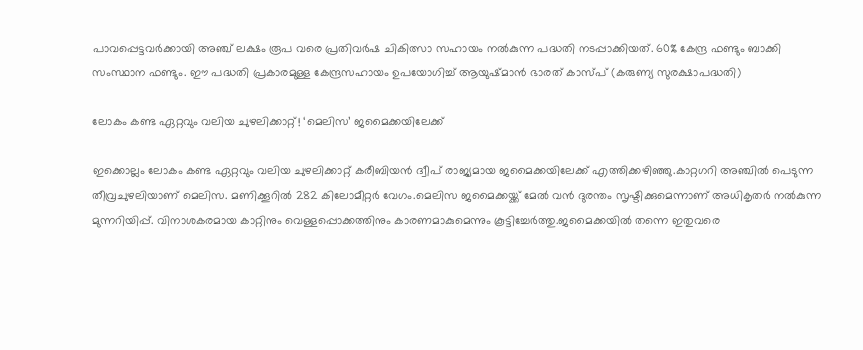പാവപ്പെട്ടവർക്കായി അഞ്ച് ലക്ഷം രൂപ വരെ പ്രതിവർഷ ചികിത്സാ സഹായം നൽകുന്ന പദ്ധതി നടപ്പാക്കിയത്. 60% കേന്ദ്ര ഫണ്ടും ബാക്കി സംസ്ഥാന ഫണ്ടും. ഈ പദ്ധതി പ്രകാരമുള്ള കേന്ദ്രസഹായം ഉപയോഗിച്ച് ആയുഷ്മാൻ ഭാരത് കാസ്പ് (കരുണ്യ സുരക്ഷാപദ്ധതി)

ലോകം കണ്ട ഏറ്റവും വലിയ ചുഴലിക്കാറ്റ്! ‘മെലിസ’ ജമൈക്കയിലേക്ക്

ഇക്കൊല്ലം ലോകം കണ്ട ഏറ്റവും വലിയ ചുഴലിക്കാറ്റ് കരീബിയൻ ദ്വീപ് രാജ്യമായ ജമൈക്കയിലേക്ക് എത്തിക്കഴിഞ്ഞു.കാറ്റഗറി അഞ്ചിൽ പെടുന്ന തീവ്രചുഴലിയാണ് മെലിസ. മണിക്കൂറിൽ 282 കിലോമീറ്റർ വേഗം.മെലിസ ജമൈക്കയ്ക്ക് മേൽ വൻ ദുരന്തം സൃഷ്ടിക്കുമെന്നാണ് അധികൃതർ നൽകുന്ന മുന്നറിയിപ്പ്. വിനാശകരമായ കാറ്റിനും വെള്ളപ്പൊക്കത്തിനും കാരണമാകുമെന്നും കൂട്ടിച്ചേർത്തു.ജമൈക്കയിൽ തന്നെ ഇതുവരെ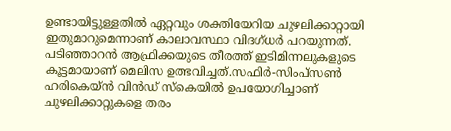ഉണ്ടായിട്ടുള്ളതിൽ ഏറ്റവും ശക്തിയേറിയ ചുഴലിക്കാറ്റായി ഇതുമാറുമെന്നാണ് കാലാവസ്ഥാ വിദഗ്ധർ പറയുന്നത്. പടിഞ്ഞാറൻ ആഫ്രിക്കയുടെ തീരത്ത് ഇടിമിന്നലുകളുടെ കൂട്ടമായാണ് മെലിസ ഉത്ഭവിച്ചത്.സഫിർ-സിംപ്സൺ ഹരികെയ്ൻ വിൻഡ് സ്കെയിൽ ഉപയോഗിച്ചാണ് ചുഴലിക്കാറ്റുകളെ തരം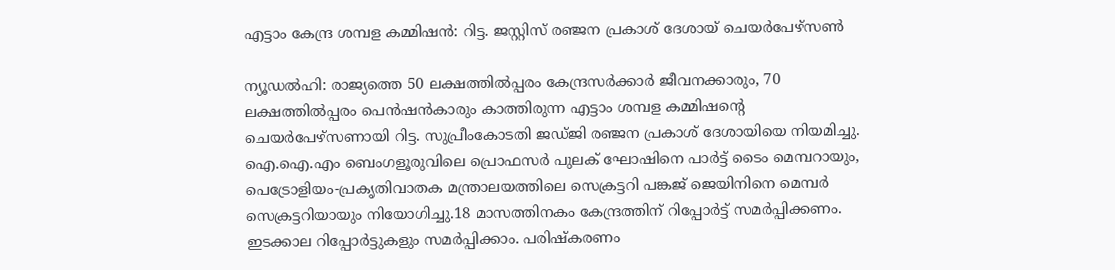എട്ടാം കേന്ദ്ര ശമ്പള കമ്മിഷൻ: റിട്ട. ജസ്റ്റിസ് രഞ്ജന പ്രകാശ് ദേശായ് ചെയർപേഴ്സൺ

ന്യൂഡൽഹി: രാജ്യത്തെ 50 ലക്ഷത്തിൽപ്പരം കേന്ദ്രസർക്കാർ ജീവനക്കാരും, 70 ലക്ഷത്തിൽപ്പരം പെൻഷൻകാരും കാത്തിരുന്ന എട്ടാം ശമ്പള കമ്മിഷന്റെ ചെയർപേഴ്സണായി റിട്ട. സുപ്രീംകോടതി ജ‌ഡ്‌ജി രഞ്ജന പ്രകാശ് ദേശായിയെ നിയമിച്ചു. ഐ.ഐ.എം ബെംഗളൂരുവിലെ പ്രൊഫസർ പുലക് ഘോഷിനെ പാ‌ർട്ട് ടൈം മെമ്പറായും, പെട്രോളിയം-പ്രകൃതിവാതക മന്ത്രാലയത്തിലെ സെക്രട്ടറി പങ്കജ് ജെയിനിനെ മെമ്പർ സെക്രട്ടറിയായും നിയോഗിച്ചു.18 മാസത്തിനകം കേന്ദ്രത്തിന് റിപ്പോർട്ട് സമർപ്പിക്കണം. ഇടക്കാല റിപ്പോ‌ർട്ടുകളും സമർപ്പിക്കാം. പരിഷ്‌കരണം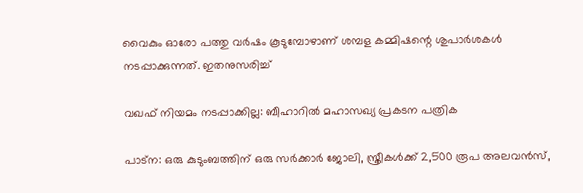വൈകും ഓരോ പത്തു വർഷം കൂടുമ്പോഴാണ് ശമ്പള കമ്മിഷന്റെ ശുപാർശകൾ നടപ്പാക്കുന്നത്. ഇതനുസരിച്ച്

വഖഫ് നിയമം നടപ്പാക്കില്ല: ബീഹാറിൽ മഹാസഖ്യ പ്രകടന പത്രിക

പാട്ന: ഒരു കുടുംബത്തിന് ഒരു സർക്കാർ ജോലി, സ്ത്രീകൾക്ക് 2,500 രൂപ അലവൻസ്,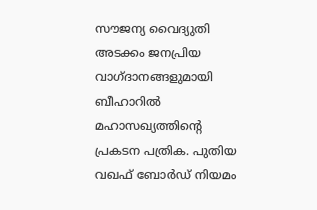സൗജന്യ വൈദ്യുതി അടക്കം ജനപ്രിയ വാഗ്ദാനങ്ങളുമായി ബീഹാറിൽ മഹാസഖ്യത്തിന്റെ പ്രകടന പത്രിക. പുതിയ വഖഫ് ബോർഡ് നിയമം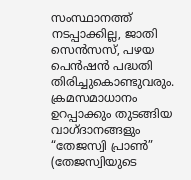സംസ്ഥാനത്ത് നടപ്പാക്കില്ല, ജാതി സെൻസസ്, പഴയ പെൻഷൻ പദ്ധതി തിരിച്ചുകൊണ്ടുവരും. ക്രമസമാധാനം ഉറപ്പാക്കും തുടങ്ങിയ വാഗ്ദാനങ്ങളും “തേജസ്വി പ്രാൺ” (തേജസ്വിയുടെ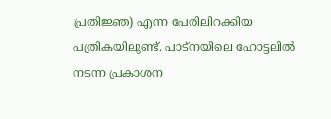പ്രതിജ്ഞ) എന്ന പേരിലിറക്കിയ പത്രികയിലുണ്ട്. പാട്നയിലെ ഹോട്ടലിൽ നടന്ന പ്രകാശന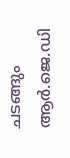ചടങ്ങും ആർ.ജെ.ഡി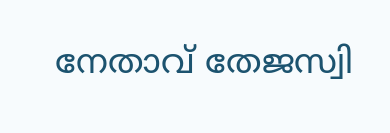നേതാവ് തേജസ്വി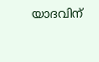യാദവിന്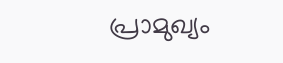പ്രാമുഖ്യം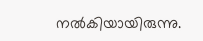നൽകിയായിരുന്നു.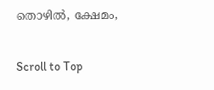തൊഴിൽ, ക്ഷേമം,

Scroll to Top